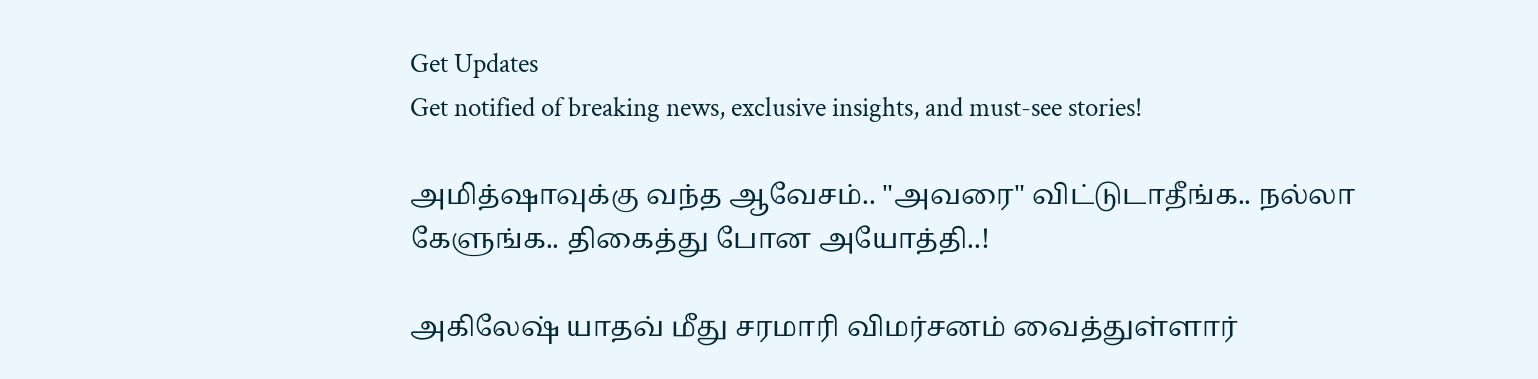Get Updates
Get notified of breaking news, exclusive insights, and must-see stories!

அமித்ஷாவுக்கு வந்த ஆவேசம்.. "அவரை" விட்டுடாதீங்க.. நல்லா கேளுங்க.. திகைத்து போன அயோத்தி..!

அகிலேஷ் யாதவ் மீது சரமாரி விமர்சனம் வைத்துள்ளார்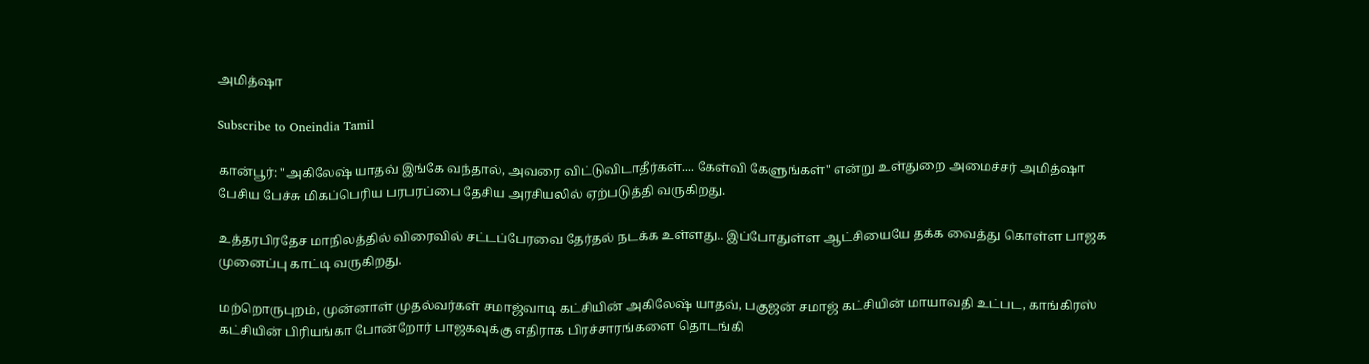அமித்ஷா

Subscribe to Oneindia Tamil

கான்பூர்: "அகிலேஷ் யாதவ் இங்கே வந்தால், அவரை விட்டுவிடாதீர்கள்.... கேள்வி கேளுங்கள்" என்று உள்துறை அமைச்சர் அமித்ஷா பேசிய பேச்சு மிகப்பெரிய பரபரப்பை தேசிய அரசியலில் ஏற்படுத்தி வருகிறது.

உத்தரபிரதேச மாநிலத்தில் விரைவில் சட்டப்பேரவை தேர்தல் நடக்க உள்ளது.. இப்போதுள்ள ஆட்சியையே தக்க வைத்து கொள்ள பாஜக முனைப்பு காட்டி வருகிறது.

மற்றொருபுறம், முன்னாள் முதல்வர்கள் சமாஜ்வாடி கட்சியின் அகிலேஷ் யாதவ், பகுஜன் சமாஜ் கட்சியின் மாயாவதி உட்பட, காங்கிரஸ் கட்சியின் பிரியங்கா போன்றோர் பாஜகவுக்கு எதிராக பிரச்சாரங்களை தொடங்கி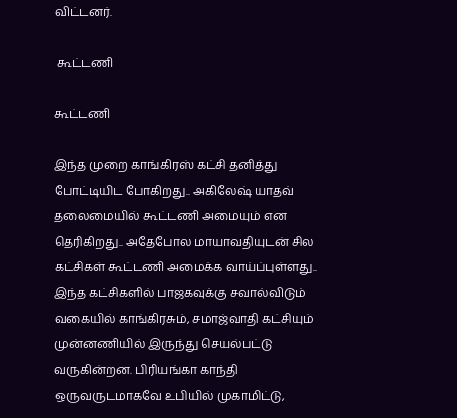விட்டனர்.

 கூட்டணி

கூட்டணி

இந்த முறை காங்கிரஸ் கட்சி தனித்து போட்டியிட போகிறது.. அகிலேஷ் யாதவ் தலைமையில் கூட்டணி அமையும் என தெரிகிறது.. அதேபோல மாயாவதியுடன் சில கட்சிகள் கூட்டணி அமைக்க வாய்ப்புள்ளது.. இந்த கட்சிகளில் பாஜகவுக்கு சவால்விடும் வகையில் காங்கிரசும், சமாஜ்வாதி கட்சியும் முன்னணியில் இருந்து செயல்பட்டு வருகின்றன. பிரியங்கா காந்தி ஒருவருடமாகவே உபியில் முகாமிட்டு,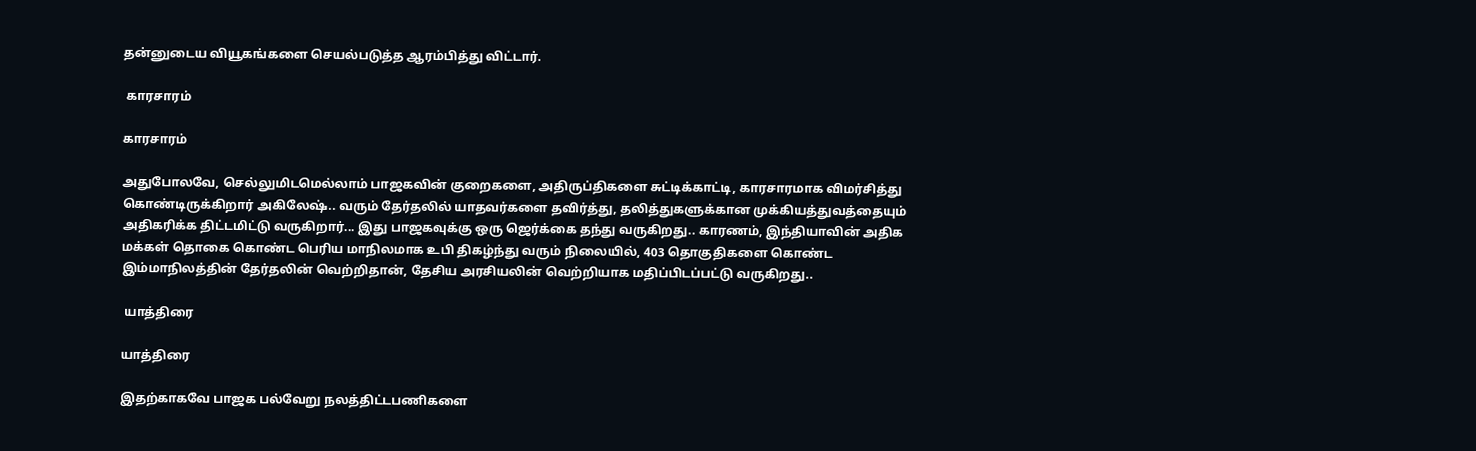தன்னுடைய வியூகங்களை செயல்படுத்த ஆரம்பித்து விட்டார்.

 காரசாரம்

காரசாரம்

அதுபோலவே, செல்லுமிடமெல்லாம் பாஜகவின் குறைகளை, அதிருப்திகளை சுட்டிக்காட்டி, காரசாரமாக விமர்சித்து கொண்டிருக்கிறார் அகிலேஷ்.. வரும் தேர்தலில் யாதவர்களை தவிர்த்து, தலித்துகளுக்கான முக்கியத்துவத்தையும் அதிகரிக்க திட்டமிட்டு வருகிறார்... இது பாஜகவுக்கு ஒரு ஜெர்க்கை தந்து வருகிறது.. காரணம், இந்தியாவின் அதிக மக்கள் தொகை கொண்ட பெரிய மாநிலமாக உபி திகழ்ந்து வரும் நிலையில், 403 தொகுதிகளை கொண்ட இம்மாநிலத்தின் தேர்தலின் வெற்றிதான், தேசிய அரசியலின் வெற்றியாக மதிப்பிடப்பட்டு வருகிறது..

 யாத்திரை

யாத்திரை

இதற்காகவே பாஜக பல்வேறு நலத்திட்டபணிகளை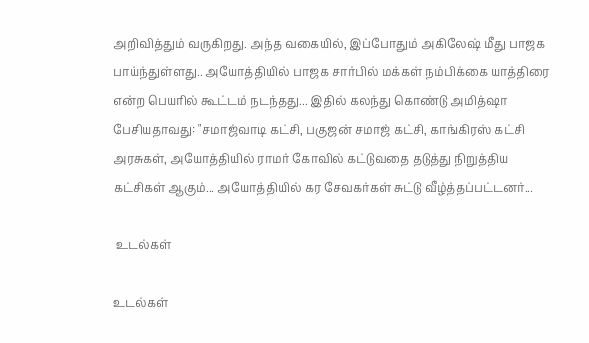அறிவித்தும் வருகிறது. அந்த வகையில், இப்போதும் அகிலேஷ் மீது பாஜக பாய்ந்துள்ளது.. அயோத்தியில் பாஜக சார்பில் மக்கள் நம்பிக்கை யாத்திரை என்ற பெயரில் கூட்டம் நடந்தது... இதில் கலந்து கொண்டு அமித்ஷா பேசியதாவது: "சமாஜ்வாடி கட்சி, பகுஜன் சமாஜ் கட்சி, காங்கிரஸ் கட்சி அரசுகள், அயோத்தியில் ராமர் கோவில் கட்டுவதை தடுத்து நிறுத்திய கட்சிகள் ஆகும்... அயோத்தியில் கர சேவகர்கள் சுட்டு வீழ்த்தப்பட்டனர்...

 உடல்கள்

உடல்கள்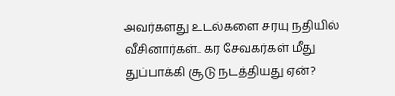அவர்களது உடல்களை சரயு நதியில் வீசினார்கள்.. கர சேவகர்கள் மீது துப்பாக்கி சூடு நடத்தியது ஏன்?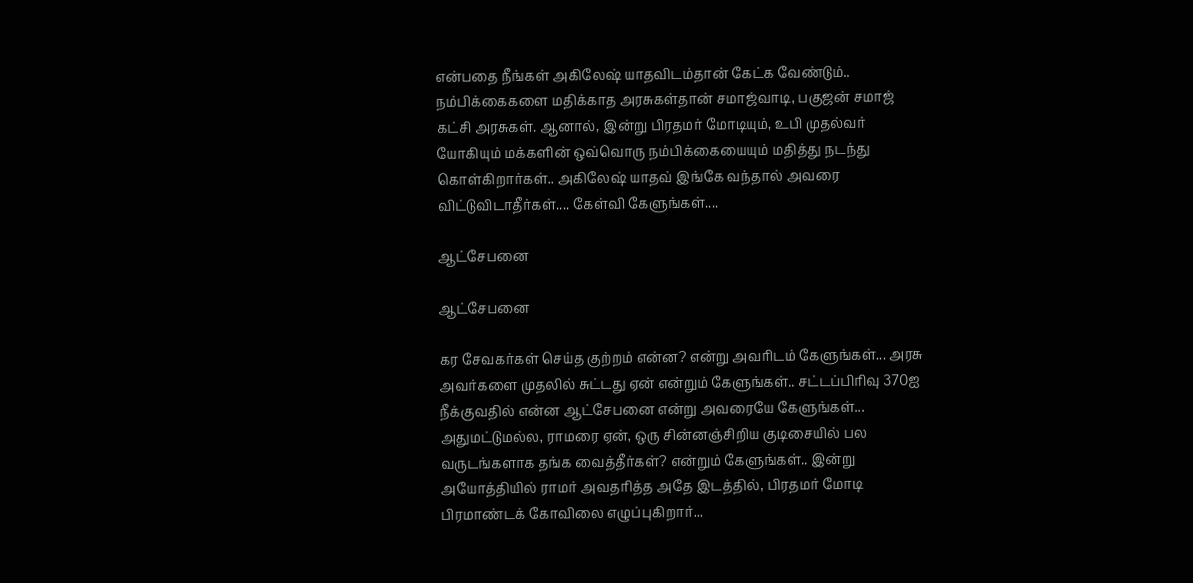என்பதை நீங்கள் அகிலேஷ் யாதவிடம்தான் கேட்க வேண்டும்.. நம்பிக்கைகளை மதிக்காத அரசுகள்தான் சமாஜ்வாடி, பகுஜன் சமாஜ் கட்சி அரசுகள். ஆனால், இன்று பிரதமர் மோடியும், உபி முதல்வர் யோகியும் மக்களின் ஒவ்வொரு நம்பிக்கையையும் மதித்து நடந்து கொள்கிறார்கள்.. அகிலேஷ் யாதவ் இங்கே வந்தால் அவரை விட்டுவிடாதீர்கள்.... கேள்வி கேளுங்கள்....

ஆட்சேபனை

ஆட்சேபனை

கர சேவகர்கள் செய்த குற்றம் என்ன? என்று அவரிடம் கேளுங்கள்... அரசு அவர்களை முதலில் சுட்டது ஏன் என்றும் கேளுங்கள்.. சட்டப்பிரிவு 370ஐ நீக்குவதில் என்ன ஆட்சேபனை என்று அவரையே கேளுங்கள்... அதுமட்டுமல்ல, ராமரை ஏன், ஒரு சின்னஞ்சிறிய குடிசையில் பல வருடங்களாக தங்க வைத்தீர்கள்? என்றும் கேளுங்கள்.. இன்று அயோத்தியில் ராமர் அவதரித்த அதே இடத்தில், பிரதமர் மோடி பிரமாண்டக் கோவிலை எழுப்புகிறார்...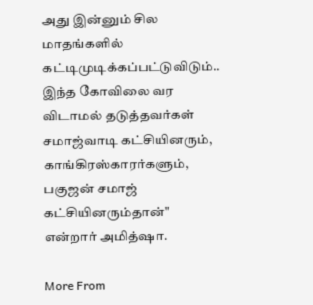அது இன்னும் சில மாதங்களில் கட்டிமுடிக்கப்பட்டுவிடும்.. இந்த கோவிலை வர விடாமல் தடுத்தவர்கள் சமாஜ்வாடி கட்சியினரும், காங்கிரஸ்காரர்களும், பகுஜன் சமாஜ் கட்சியினரும்தான்" என்றார் அமித்ஷா.

More From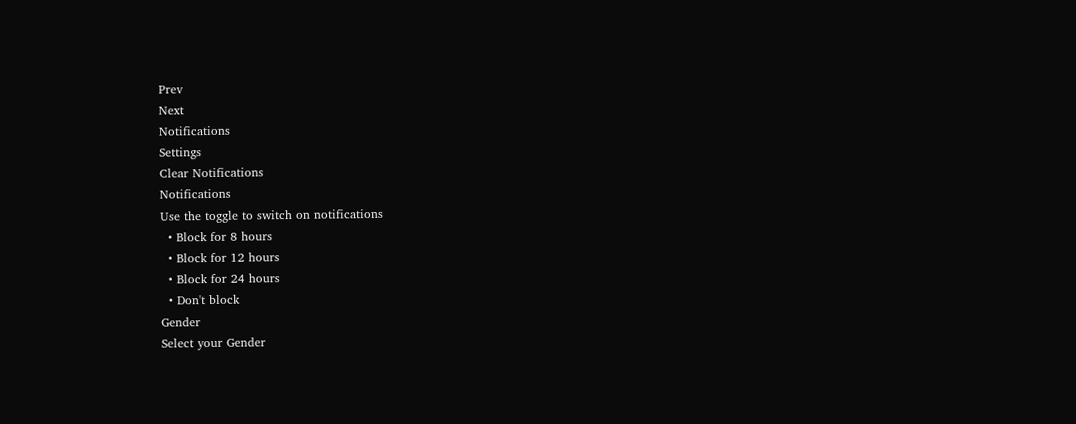Prev
Next
Notifications
Settings
Clear Notifications
Notifications
Use the toggle to switch on notifications
  • Block for 8 hours
  • Block for 12 hours
  • Block for 24 hours
  • Don't block
Gender
Select your Gender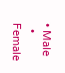• Male
  • Female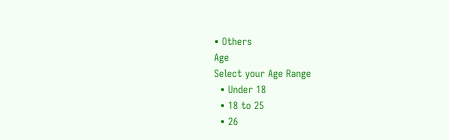• Others
Age
Select your Age Range
  • Under 18
  • 18 to 25
  • 26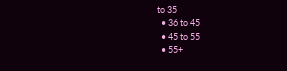to 35
  • 36 to 45
  • 45 to 55
  • 55+